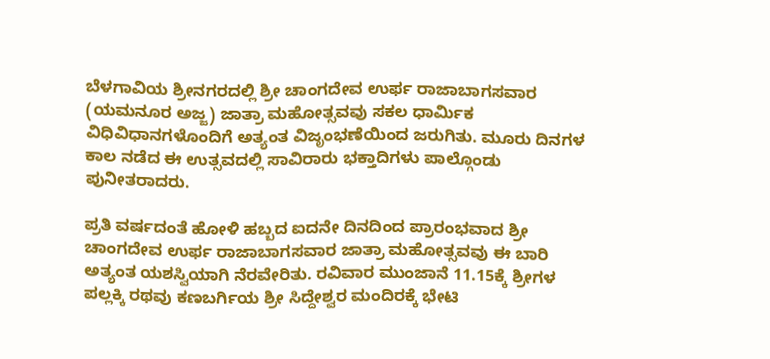ಬೆಳಗಾವಿಯ ಶ್ರೀನಗರದಲ್ಲಿ ಶ್ರೀ ಚಾಂಗದೇವ ಉರ್ಫ ರಾಜಾಬಾಗಸವಾರ (ಯಮನೂರ ಅಜ್ಜ) ಜಾತ್ರಾ ಮಹೋತ್ಸವವು ಸಕಲ ಧಾರ್ಮಿಕ ವಿಧಿವಿಧಾನಗಳೊಂದಿಗೆ ಅತ್ಯಂತ ವಿಜೃಂಭಣೆಯಿಂದ ಜರುಗಿತು. ಮೂರು ದಿನಗಳ ಕಾಲ ನಡೆದ ಈ ಉತ್ಸವದಲ್ಲಿ ಸಾವಿರಾರು ಭಕ್ತಾದಿಗಳು ಪಾಲ್ಗೊಂಡು ಪುನೀತರಾದರು.

ಪ್ರತಿ ವರ್ಷದಂತೆ ಹೋಳಿ ಹಬ್ಬದ ಐದನೇ ದಿನದಿಂದ ಪ್ರಾರಂಭವಾದ ಶ್ರೀ ಚಾಂಗದೇವ ಉರ್ಫ ರಾಜಾಬಾಗಸವಾರ ಜಾತ್ರಾ ಮಹೋತ್ಸವವು ಈ ಬಾರಿ ಅತ್ಯಂತ ಯಶಸ್ವಿಯಾಗಿ ನೆರವೇರಿತು. ರವಿವಾರ ಮುಂಜಾನೆ 11.15ಕ್ಕೆ ಶ್ರೀಗಳ ಪಲ್ಲಕ್ಕಿ ರಥವು ಕಣಬರ್ಗಿಯ ಶ್ರೀ ಸಿದ್ದೇಶ್ವರ ಮಂದಿರಕ್ಕೆ ಭೇಟಿ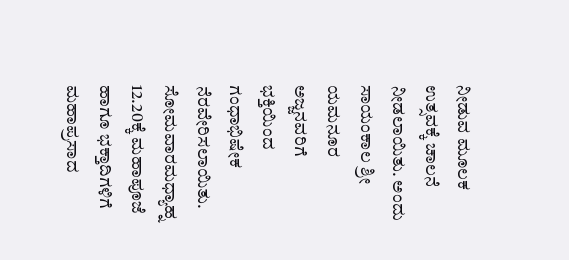ನೀಡುವ ಮೂಲಕ ಉತ್ಸವಕ್ಕೆ ಚಾಲನೆ ನೀಡಲಾಯಿತು. ಅಂದು ಸಾಯಂಕಾಲ ಶ್ರೀ ಯಮನೂರ ಅಜ್ಜನವರಿಗೆ ಭಕ್ತಿಯಿಂದ ಗಂಧಾಭಿಷೇಕ ನೆರವೇರಿಸಲಾಯಿತು.
ಸೋಮವಾರಮಧ್ಯಾಹ್ನ 12.20ಕ್ಕೆ ಮಹಾಪೂಜೆ ಹಾಗೂ ಭಕ್ತಾದಿಗಳಿಗೆ ಮಹಾಪ್ರಸಾದ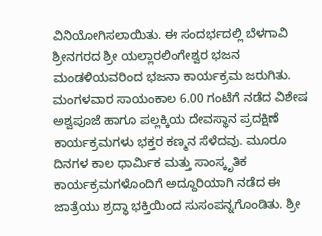ವಿನಿಯೋಗಿಸಲಾಯಿತು. ಈ ಸಂದರ್ಭದಲ್ಲಿ ಬೆಳಗಾವಿ ಶ್ರೀನಗರದ ಶ್ರೀ ಯಲ್ಲಾರಲಿಂಗೇಶ್ವರ ಭಜನ ಮಂಡಳಿಯವರಿಂದ ಭಜನಾ ಕಾರ್ಯಕ್ರಮ ಜರುಗಿತು. ಮಂಗಳವಾರ ಸಾಯಂಕಾಲ 6.00 ಗಂಟೆಗೆ ನಡೆದ ವಿಶೇಷ ಅಶ್ವಪೂಜೆ ಹಾಗೂ ಪಲ್ಲಕ್ಕಿಯ ದೇವಸ್ಥಾನ ಪ್ರದಕ್ಷಿಣೆ ಕಾರ್ಯಕ್ರಮಗಳು ಭಕ್ತರ ಕಣ್ಮನ ಸೆಳೆದವು. ಮೂರೂ ದಿನಗಳ ಕಾಲ ಧಾರ್ಮಿಕ ಮತ್ತು ಸಾಂಸ್ಕೃತಿಕ ಕಾರ್ಯಕ್ರಮಗಳೊಂದಿಗೆ ಅದ್ದೂರಿಯಾಗಿ ನಡೆದ ಈ ಜಾತ್ರೆಯು ಶ್ರದ್ಧಾ ಭಕ್ತಿಯಿಂದ ಸುಸಂಪನ್ನಗೊಂಡಿತು. ಶ್ರೀ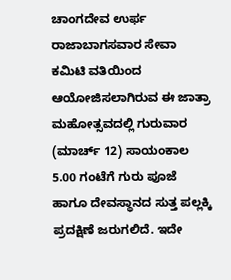ಚಾಂಗದೇವ ಉರ್ಫ ರಾಜಾಬಾಗಸವಾರ ಸೇವಾ ಕಮಿಟಿ ವತಿಯಿಂದ ಆಯೋಜಿಸಲಾಗಿರುವ ಈ ಜಾತ್ರಾ ಮಹೋತ್ಸವದಲ್ಲಿ ಗುರುವಾರ (ಮಾರ್ಚ್ 12) ಸಾಯಂಕಾಲ 5.00 ಗಂಟೆಗೆ ಗುರು ಪೂಜೆ ಹಾಗೂ ದೇವಸ್ಥಾನದ ಸುತ್ತ ಪಲ್ಲಕ್ಕಿ ಪ್ರದಕ್ಷಿಣೆ ಜರುಗಲಿದೆ. ಇದೇ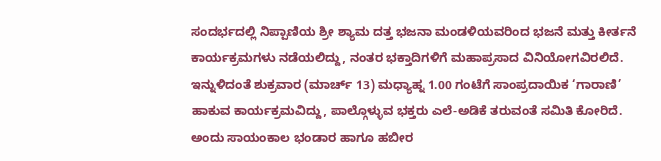ಸಂದರ್ಭದಲ್ಲಿ ನಿಪ್ಪಾಣಿಯ ಶ್ರೀ ಶ್ಯಾಮ ದತ್ತ ಭಜನಾ ಮಂಡಳಿಯವರಿಂದ ಭಜನೆ ಮತ್ತು ಕೀರ್ತನೆ ಕಾರ್ಯಕ್ರಮಗಳು ನಡೆಯಲಿದ್ದು, ನಂತರ ಭಕ್ತಾದಿಗಳಿಗೆ ಮಹಾಪ್ರಸಾದ ವಿನಿಯೋಗವಿರಲಿದೆ. ಇನ್ನುಳಿದಂತೆ ಶುಕ್ರವಾರ (ಮಾರ್ಚ್ 13) ಮಧ್ಯಾಹ್ನ 1.00 ಗಂಟೆಗೆ ಸಾಂಪ್ರದಾಯಿಕ ‘ಗಾರಾಣಿ’ ಹಾಕುವ ಕಾರ್ಯಕ್ರಮವಿದ್ದು, ಪಾಲ್ಗೊಳ್ಳುವ ಭಕ್ತರು ಎಲೆ-ಅಡಿಕೆ ತರುವಂತೆ ಸಮಿತಿ ಕೋರಿದೆ. ಅಂದು ಸಾಯಂಕಾಲ ಭಂಡಾರ ಹಾಗೂ ಹಬೀರ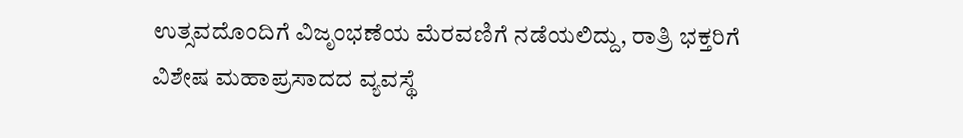ಉತ್ಸವದೊಂದಿಗೆ ವಿಜೃಂಭಣೆಯ ಮೆರವಣಿಗೆ ನಡೆಯಲಿದ್ದು, ರಾತ್ರಿ ಭಕ್ತರಿಗೆ ವಿಶೇಷ ಮಹಾಪ್ರಸಾದದ ವ್ಯವಸ್ಥೆ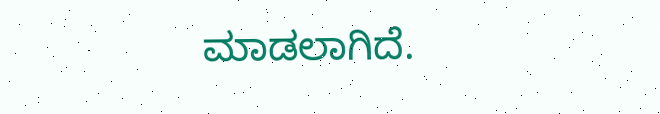ಮಾಡಲಾಗಿದೆ.